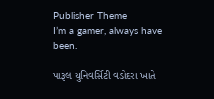Publisher Theme
I’m a gamer, always have been.

પારૂલ યુનિવર્સિટી વડોદરા ખાતે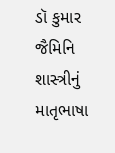ડૉ કુમાર જૈમિનિ શાસ્ત્રીનું માતૃભાષા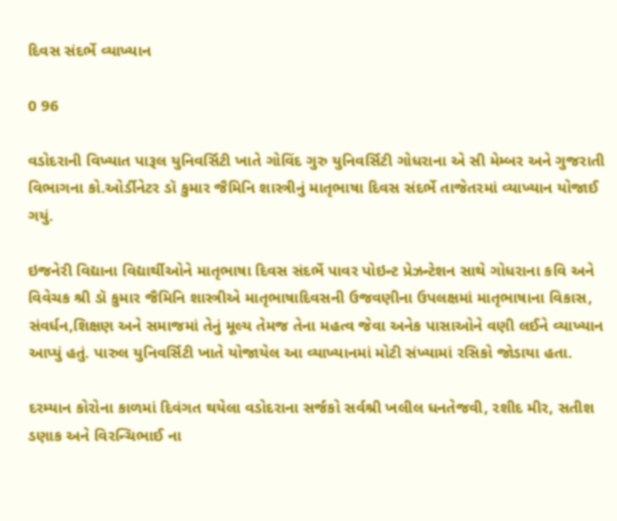દિવસ સંદર્ભે વ્યાખ્યાન

0 96

વડોદરાની વિખ્યાત પારૂલ યુનિવર્સિટી ખાતે ગોવિંદ ગુરુ યુનિવર્સિટી ગોધરાના એ સી મેમ્બર અને ગુજરાતી વિભાગના કો.ઓર્ડીનેટર ડૉ કુમાર જૈમિનિ શાસ્ત્રીનું માતૃભાષા દિવસ સંદર્ભે તાજેતરમાં વ્યાખ્યાન યોજાઈ ગયું.

ઇજનેરી વિદ્યાના વિદ્યાર્થીઓને માતૃભાષા દિવસ સંદર્ભે પાવર પોઇન્ટ પ્રેઝન્ટેશન સાથે ગોધરાના કવિ અને વિવેચક શ્રી ડૉ કુમાર જૈમિનિ શાસ્ત્રીએ માતૃભાષાદિવસની ઉજવણીના ઉપલક્ષમાં માતૃભાષાના વિકાસ, સંવર્ધન,શિક્ષણ અને સમાજમાં તેનું મૂલ્ય તેમજ તેના મહત્વ જેવા અનેક પાસાઓને વણી લઈને વ્યાખ્યાન આપ્યું હતું. પારુલ યુનિવર્સિટી ખાતે યોજાયેલ આ વ્યાખ્યાનમાં મોટી સંખ્યામાં રસિકો જોડાયા હતા.

દરમ્યાન કોરોના કાળમાં દિવંગત થયેલા વડોદરાના સર્જકો સર્વશ્રી ખલીલ ધનતેજવી, રશીદ મીર, સતીશ ડણાક અને વિરન્ચિભાઈ ના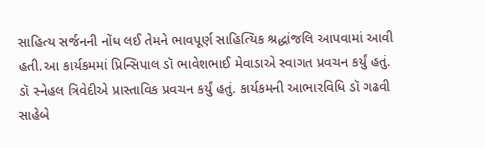સાહિત્ય સર્જનની નોંધ લઈ તેમને ભાવપૂર્ણ સાહિત્યિક શ્રદ્ધાંજલિ આપવામાં આવી હતી.આ કાર્યકમમાં પ્રિન્સિપાલ ડૉ ભાવેશભાઈ મેવાડાએ સ્વાગત પ્રવચન કર્યું હતું. ડૉ સ્નેહલ ત્રિવેદીએ પ્રાસ્તાવિક પ્રવચન કર્યું હતું. કાર્યકમની આભારવિધિ ડૉ ગઢવી સાહેબે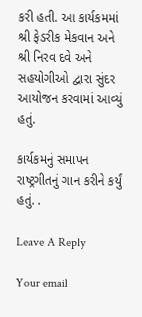કરી હતી. આ કાર્યકમમાં શ્રી ફેડરીક મેકવાન અને શ્રી નિરવ દવે અને સહયોગીઓ દ્વારા સુંદર આયોજન કરવામાં આવ્યું હતું.

કાર્યકમનું સમાપન રાષ્ટ્રગીતનું ગાન કરીને કર્યું હતું. .

Leave A Reply

Your email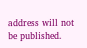address will not be published.